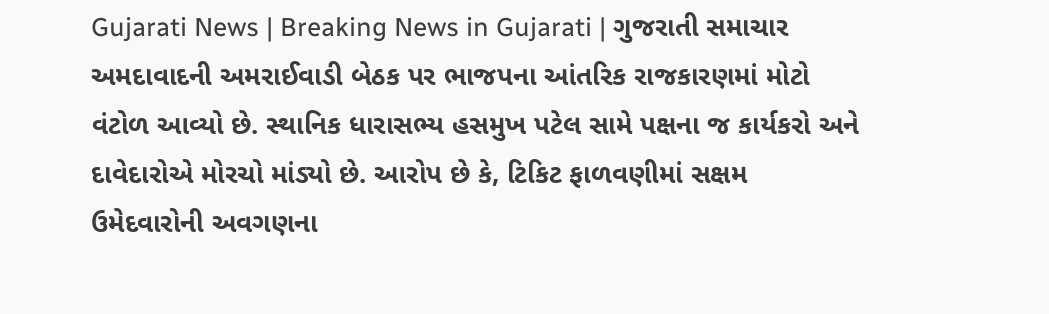Gujarati News | Breaking News in Gujarati | ગુજરાતી સમાચાર
અમદાવાદની અમરાઈવાડી બેઠક પર ભાજપના આંતરિક રાજકારણમાં મોટો વંટોળ આવ્યો છે. સ્થાનિક ધારાસભ્ય હસમુખ પટેલ સામે પક્ષના જ કાર્યકરો અને દાવેદારોએ મોરચો માંડ્યો છે. આરોપ છે કે, ટિકિટ ફાળવણીમાં સક્ષમ ઉમેદવારોની અવગણના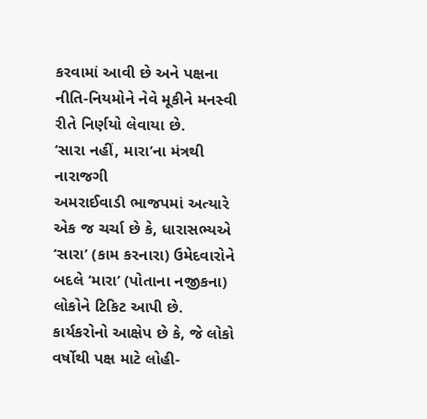કરવામાં આવી છે અને પક્ષના નીતિ-નિયમોને નેવે મૂકીને મનસ્વી રીતે નિર્ણયો લેવાયા છે.
‘સારા નહીં, મારા’ના મંત્રથી નારાજગી
અમરાઈવાડી ભાજપમાં અત્યારે એક જ ચર્ચા છે કે, ધારાસભ્યએ ‘સારા’ (કામ કરનારા) ઉમેદવારોને બદલે ‘મારા’ (પોતાના નજીકના) લોકોને ટિકિટ આપી છે. કાર્યકરોનો આક્ષેપ છે કે, જે લોકો વર્ષોથી પક્ષ માટે લોહી-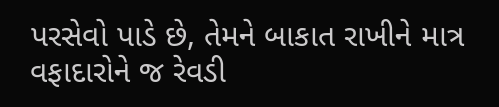પરસેવો પાડે છે, તેમને બાકાત રાખીને માત્ર વફાદારોને જ રેવડી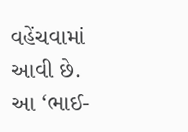વહેંચવામાં આવી છે. આ ‘ભાઈ-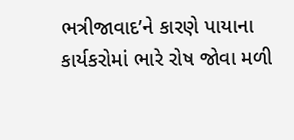ભત્રીજાવાદ’ને કારણે પાયાના કાર્યકરોમાં ભારે રોષ જોવા મળી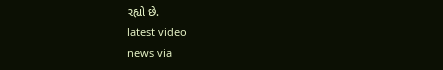રહ્યો છે.
latest video
news via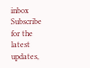inbox
Subscribe for the latest updates,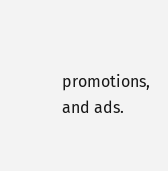promotions, and ads.